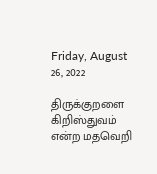Friday, August 26, 2022

திருக்குறளை கிறிஸ்துவம் என்ற மதவெறி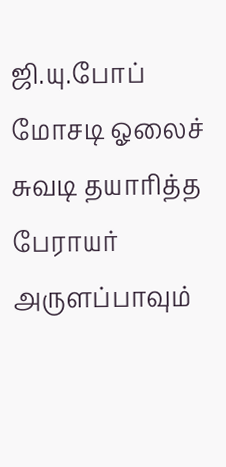ஜி.யு.போப் மோசடி ஓலைச் சுவடி தயாரித்த பேராயர் அருளப்பாவும்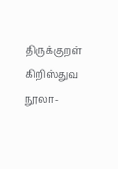திருக்குறள் கிறிஸ்துவ நூலா-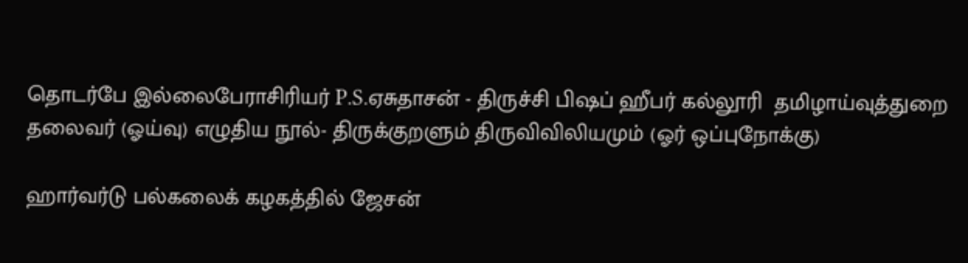தொடர்பே இல்லைபேராசிரியர் P.S.ஏசுதாசன் - திருச்சி பிஷப் ஹீபர் கல்லூரி  தமிழாய்வுத்துறை தலைவர் (ஓய்வு) எழுதிய நூல்- திருக்குறளும் திருவிவிலியமும் (ஓர் ஒப்புநோக்கு)

ஹார்வர்டு பல்கலைக் கழகத்தில் ஜேசன்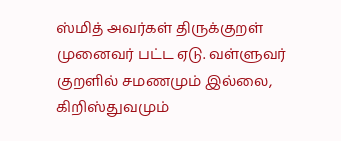ஸ்மித் அவர்கள் திருக்குறள் முனைவர் பட்ட ஏடு. வள்ளுவர் குறளில் சமணமும் இல்லை, கிறிஸ்துவமும்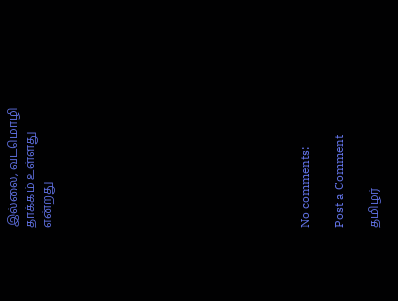இல்லை, வடமொழி தாக்கம் உள்ளது என்றது














No comments:

Post a Comment

தமிழர்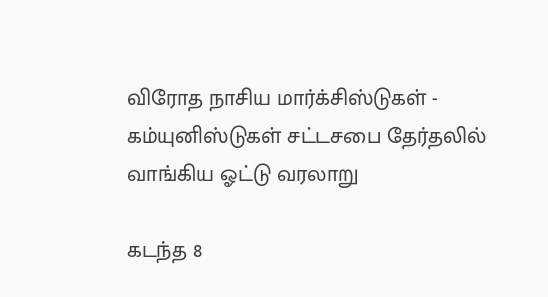விரோத நாசிய மார்க்சிஸ்டுகள் - கம்யுனிஸ்டுகள் சட்டசபை தேர்தலில் வாங்கிய ஓட்டு வரலாறு

கடந்த 8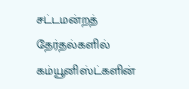சட்டமன்றத் தேர்தல்களில் கம்யூனிஸ்ட்களின்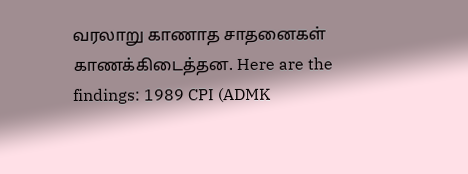வரலாறு காணாத சாதனைகள் காணக்கிடைத்தன. Here are the findings: 1989 CPI (ADMK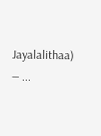Jayalalithaa) — ...